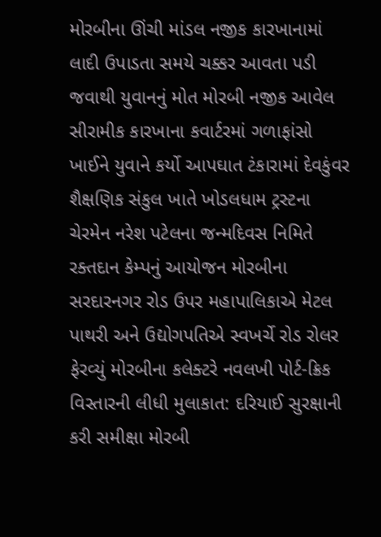મોરબીના ઊંચી માંડલ નજીક કારખાનામાં લાદી ઉપાડતા સમયે ચક્કર આવતા પડી જવાથી યુવાનનું મોત મોરબી નજીક આવેલ સીરામીક કારખાના કવાર્ટરમાં ગળાફાંસો ખાઈને યુવાને કર્યો આપઘાત ટંકારામાં દેવકુંવર શૈક્ષણિક સંકુલ ખાતે ખોડલધામ ટ્રસ્ટના ચેરમેન નરેશ પટેલના જન્મદિવસ નિમિતે રક્તદાન કેમ્પનું આયોજન મોરબીના સરદારનગર રોડ ઉપર મહાપાલિકાએ મેટલ પાથરી અને ઉદ્યોગપતિએ સ્વખર્ચે રોડ રોલર ફેરવ્યું મોરબીના કલેક્ટરે નવલખી પોર્ટ-ક્રિક વિસ્તારની લીધી મુલાકાત: દરિયાઈ સુરક્ષાની કરી સમીક્ષા મોરબી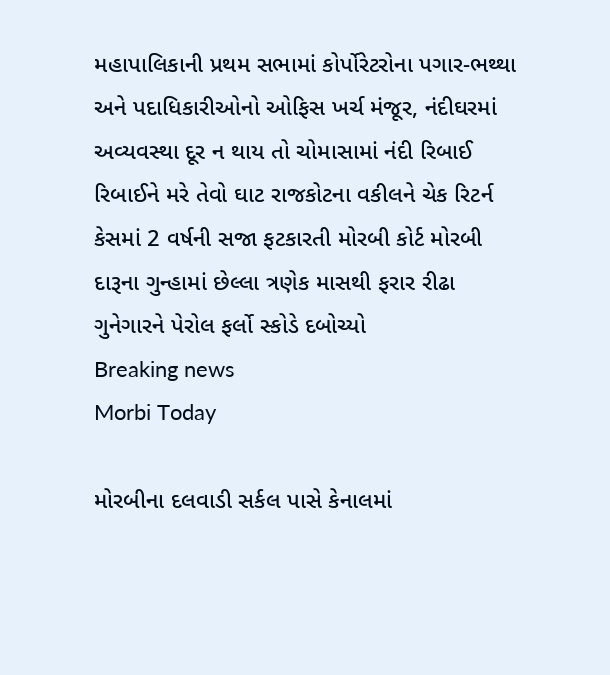મહાપાલિકાની પ્રથમ સભામાં કોર્પોરેટરોના પગાર-ભથ્થા અને પદાધિકારીઓનો ઓફિસ ખર્ચ મંજૂર, નંદીઘરમાં અવ્યવસ્થા દૂર ન થાય તો ચોમાસામાં નંદી રિબાઈ રિબાઈને મરે તેવો ઘાટ રાજકોટના વકીલને ચેક રિટર્ન કેસમાં 2 વર્ષની સજા ફટકારતી મોરબી કોર્ટ મોરબી દારૂના ગુન્હામાં છેલ્લા ત્રણેક માસથી ફરાર રીઢા ગુનેગારને પેરોલ ફર્લો સ્કોડે દબોચ્યો
Breaking news
Morbi Today

મોરબીના દલવાડી સર્કલ પાસે કેનાલમાં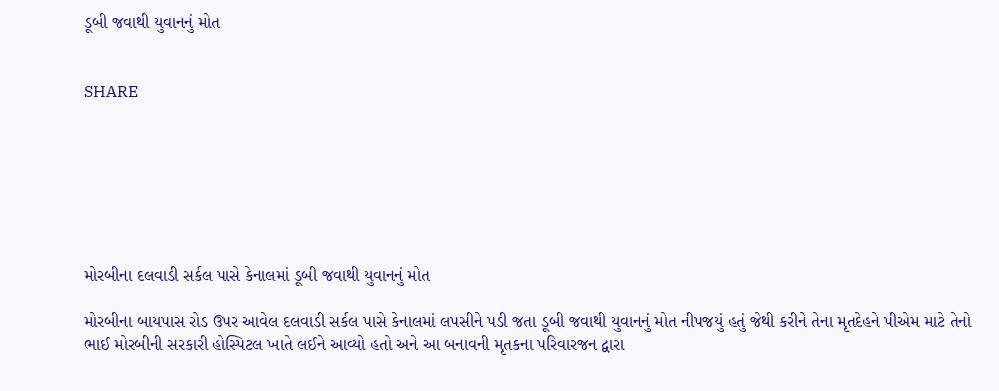ડૂબી જવાથી યુવાનનું મોત


SHARE







મોરબીના દલવાડી સર્કલ પાસે કેનાલમાં ડૂબી જવાથી યુવાનનું મોત

મોરબીના બાયપાસ રોડ ઉપર આવેલ દલવાડી સર્કલ પાસે કેનાલમાં લપસીને પડી જતા ડૂબી જવાથી યુવાનનું મોત નીપજયું હતું જેથી કરીને તેના મૃતદેહને પીએમ માટે તેનો ભાઈ મોરબીની સરકારી હોસ્પિટલ ખાતે લઈને આવ્યો હતો અને આ બનાવની મૃતકના પરિવારજન દ્વારા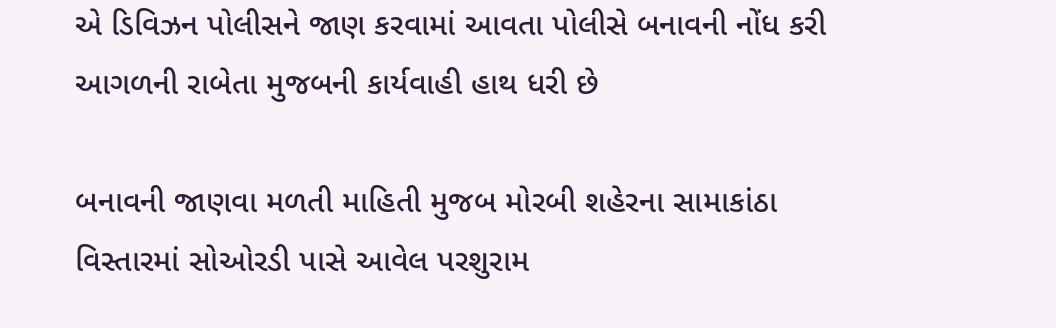એ ડિવિઝન પોલીસને જાણ કરવામાં આવતા પોલીસે બનાવની નોંધ કરી આગળની રાબેતા મુજબની કાર્યવાહી હાથ ધરી છે

બનાવની જાણવા મળતી માહિતી મુજબ મોરબી શહેરના સામાકાંઠા વિસ્તારમાં સોઓરડી પાસે આવેલ પરશુરામ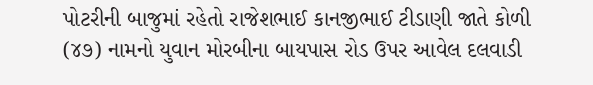પોટરીની બાજુમાં રહેતો રાજેશભાઈ કાનજીભાઈ ટીડાણી જાતે કોળી (૪૭) નામનો યુવાન મોરબીના બાયપાસ રોડ ઉપર આવેલ દલવાડી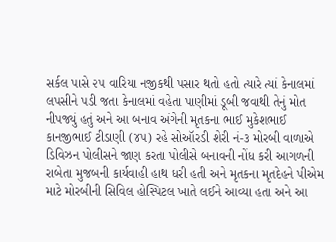સર્કલ પાસે ૨૫ વારિયા નજીકથી પસાર થતો હતો ત્યારે ત્યાં કેનાલમાં લપસીને પડી જતા કેનાલમાં વહેતા પાણીમાં ડૂબી જવાથી તેનું મોત નીપજ્યું હતું અને આ બનાવ અંગેની મૃતકના ભાઈ મુકેશભાઈ કાનજીભાઈ ટીડાણી (૪૫) રહે સોઑરડી શેરી નં-૩ મોરબી વાળાએ ડિવિઝન પોલીસને જાણ કરતા પોલીસે બનાવની નોંધ કરી આગળની રાબેતા મુજબની કાર્યવાહી હાથ ધરી હતી અને મૃતકના મૃતદેહને પીએમ માટે મોરબીની સિવિલ હોસ્પિટલ ખાતે લઈને આવ્યા હતા અને આ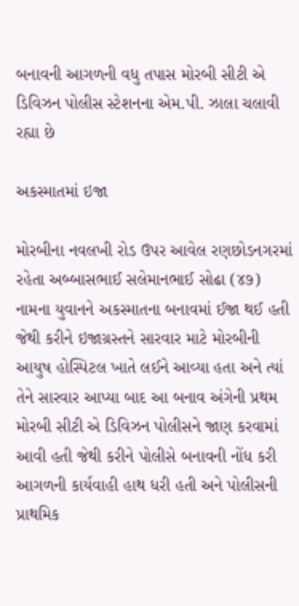બનાવની આગળની વધુ તપાસ મોરબી સીટી એ ડિવિઝન પોલીસ સ્ટેશનના એમ.પી. ઝાલા ચલાવી રહ્યા છે

અકસ્માતમાં ઇજા

મોરબીના નવલખી રોડ ઉપર આવેલ રણછોડનગરમાં રહેતા અબ્બાસભાઈ સલેમાનભાઈ સોઢા (૪૭) નામના યુવાનને અકસ્માતના બનાવમાં ઈજા થઈ હતી જેથી કરીને ઇજાગ્રસ્તને સારવાર માટે મોરબીની આયુષ હોસ્પિટલ ખાતે લઈને આવ્યા હતા અને ત્યાં તેને સારવાર આપ્યા બાદ આ બનાવ અંગેની પ્રથમ મોરબી સીટી એ ડિવિઝન પોલીસને જાણ કરવામાં આવી હતી જેથી કરીને પોલીસે બનાવની નોંધ કરી આગળની કાર્યવાહી હાથ ધરી હતી અને પોલીસની પ્રાથમિક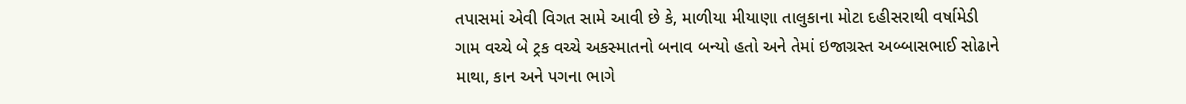તપાસમાં એવી વિગત સામે આવી છે કે, માળીયા મીયાણા તાલુકાના મોટા દહીસરાથી વર્ષામેડી ગામ વચ્ચે બે ટ્રક વચ્ચે અકસ્માતનો બનાવ બન્યો હતો અને તેમાં ઇજાગ્રસ્ત અબ્બાસભાઈ સોઢાને માથા, કાન અને પગના ભાગે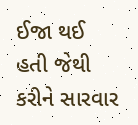ઈજા થઈ હતી જેથી કરીને સારવાર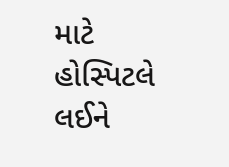માટે હોસ્પિટલે લઈને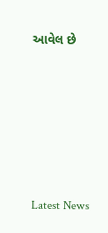આવેલ છે






Latest News